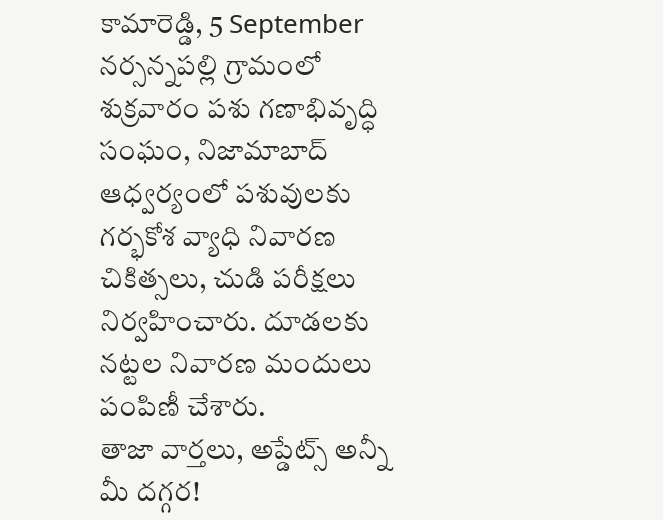కామారెడ్డి, 5 September
నర్సన్నపల్లి గ్రామంలో శుక్రవారం పశు గణాభివృద్ధి సంఘం, నిజామాబాద్ ఆధ్వర్యంలో పశువులకు గర్భకోశ వ్యాధి నివారణ చికిత్సలు, చుడి పరీక్షలు నిర్వహించారు. దూడలకు నట్టల నివారణ మందులు పంపిణీ చేశారు.
తాజా వార్తలు, అప్డేట్స్ అన్నీ మీ దగ్గర!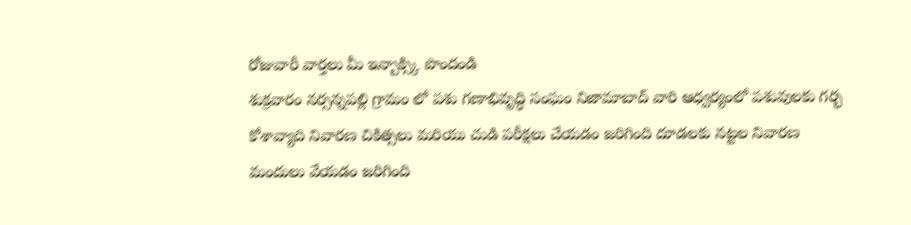రోజువారీ వార్తలు మీ ఇన్బాక్స్కి పొందండి
శుక్రవారం నర్సన్నపల్లి గ్రామం లో పశు గణాభివృద్ధి సంఘం నిజామాబాద్ వారి ఆధ్వర్యంలో పశువులకు గర్భ కోశావ్యాది నివారణ చికిత్సలు మరియు చుడి పరీక్షలు చేయడం జరిగింది దూడలకు నట్టల నివారణ మందులు వేయడం జరిగింది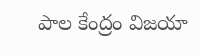పాల కేంద్రం విజయా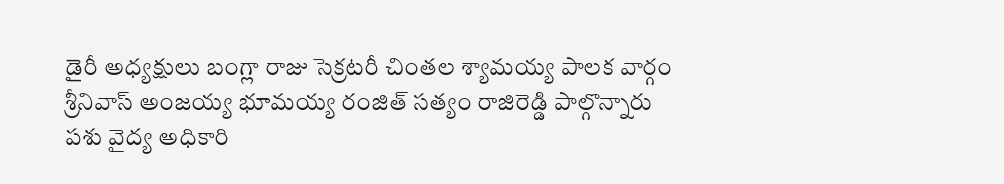డైరీ అధ్యక్షులు బంగ్లా రాజు సెక్రటరీ చింతల శ్యామయ్య పాలక వార్గం శ్రీనివాస్ అంజయ్య భూమయ్య రంజిత్ సత్యం రాజిరెడ్డి పాల్గొన్నారు పశు వైద్య అధికారి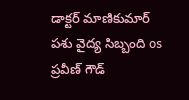డాక్టర్ మాణికుమార్ పశు వైద్య సిబ్బంది os ప్రవీణ్ గౌడ్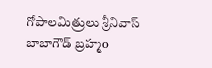గోపాలమిత్రులు శ్రీనివాస్ బాబాగౌడ్ బ్రహ్మo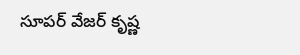సూపర్ వేజర్ కృష్ణ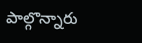పాల్గొన్నారు